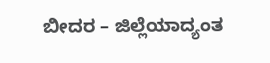ಬೀದರ – ಜಿಲ್ಲೆಯಾದ್ಯಂತ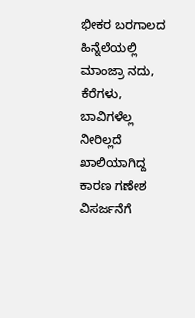ಭೀಕರ ಬರಗಾಲದ ಹಿನ್ನೆಲೆಯಲ್ಲಿ ಮಾಂಜ್ರಾ ನದು, ಕೆರೆಗಳು, ಬಾವಿಗಳೆಲ್ಲ ನೀರಿಲ್ಲದೆ ಖಾಲಿಯಾಗಿದ್ದ ಕಾರಣ ಗಣೇಶ ವಿಸರ್ಜನೆಗೆ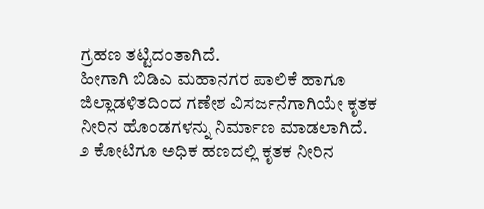ಗ್ರಹಣ ತಟ್ಟಿದಂತಾಗಿದೆ.
ಹೀಗಾಗಿ ಬಿಡಿಎ ಮಹಾನಗರ ಪಾಲಿಕೆ ಹಾಗೂ ಜಿಲ್ಲಾಡಳಿತದಿಂದ ಗಣೇಶ ವಿಸರ್ಜನೆಗಾಗಿಯೇ ಕೃತಕ ನೀರಿನ ಹೊಂಡಗಳನ್ನು ನಿರ್ಮಾಣ ಮಾಡಲಾಗಿದೆ.
೨ ಕೋಟಿಗೂ ಅಧಿಕ ಹಣದಲ್ಲಿ ಕೃತಕ ನೀರಿನ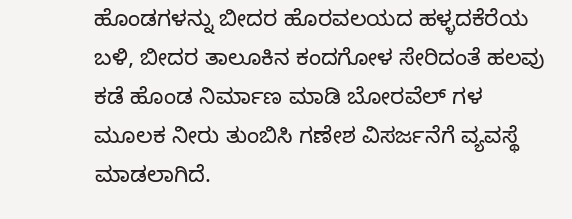ಹೊಂಡಗಳನ್ನು ಬೀದರ ಹೊರವಲಯದ ಹಳ್ಳದಕೆರೆಯ ಬಳಿ, ಬೀದರ ತಾಲೂಕಿನ ಕಂದಗೋಳ ಸೇರಿದಂತೆ ಹಲವು ಕಡೆ ಹೊಂಡ ನಿರ್ಮಾಣ ಮಾಡಿ ಬೋರವೆಲ್ ಗಳ ಮೂಲಕ ನೀರು ತುಂಬಿಸಿ ಗಣೇಶ ವಿಸರ್ಜನೆಗೆ ವ್ಯವಸ್ಥೆ ಮಾಡಲಾಗಿದೆ.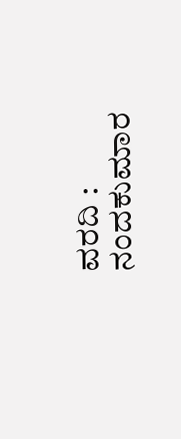ವರದಿ : ನಂದಕುಮಾರ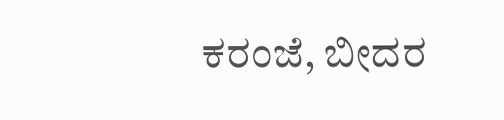ಕರಂಜೆ, ಬೀದರ